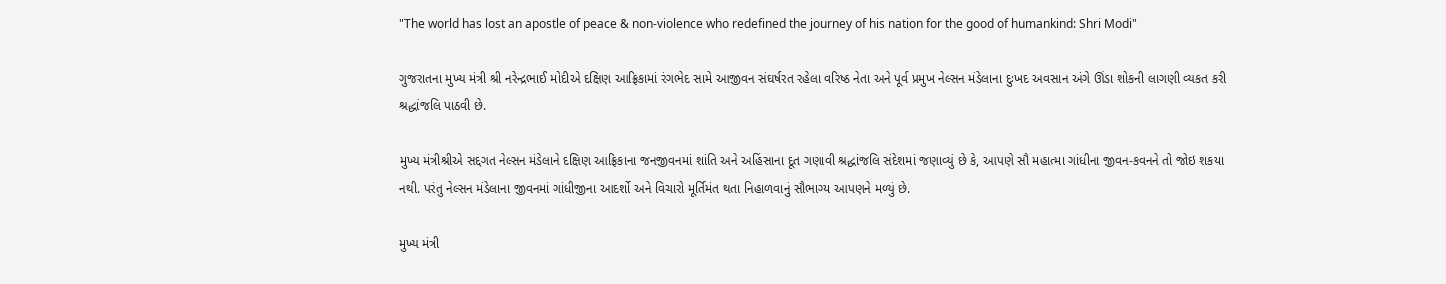"The world has lost an apostle of peace & non-violence who redefined the journey of his nation for the good of humankind: Shri Modi"

ગુજરાતના મુખ્ય મંત્રી શ્રી નરેન્દ્રભાઈ મોદીએ દક્ષિણ આફ્રિકામાં રંગભેદ સામે આજીવન સંઘર્ષરત રહેલા વરિષ્ઠ નેતા અને પૂર્વ પ્રમુખ નેલ્સન મંડેલાના દુઃખદ અવસાન અંગે ઊંડા શોકની લાગણી વ્યકત કરી શ્રદ્ધાંજલિ પાઠવી છે.

મુખ્ય મંત્રીશ્રીએ સદ્દગત નેલ્સન મંડેલાને દક્ષિણ આફ્રિકાના જનજીવનમાં શાંતિ અને અહિંસાના દૂત ગણાવી શ્રદ્ધાંજલિ સંદેશમાં જણાવ્યું છે કે, આપણે સૌ મહાત્મા ગાંધીના જીવન-કવનને તો જોઇ શકયા નથી. પરંતુ નેલ્સન મંડેલાના જીવનમાં ગાંધીજીના આદર્શો અને વિચારો મૂર્તિમંત થતા નિહાળવાનું સૌભાગ્ય આપણને મળ્યું છે.

મુખ્ય મંત્રી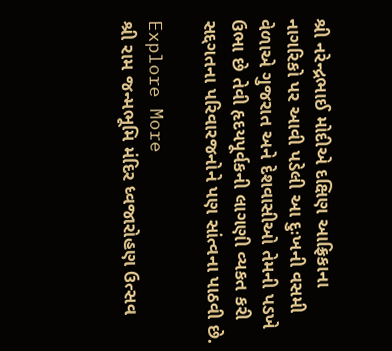શ્રી નરેન્દ્રભાઈ મોદીએ દક્ષિણ આફ્રિકાના નાગરિકો પર આવી પડેલી આ દુઃખની વસમી વેળાએ ગુજરાત અને દેશવાસીઓ તેમની પડખે ઉભા છે તેવી હૃદયપૂર્વકની લાગણી વ્યકત કરી સદ્દગતના પરિવારજનોને પણ સાંત્વના પાઠવી છે.

Explore More
શ્રી રામ જન્મભૂમિ મંદિર ધ્વજારોહણ ઉત્સવ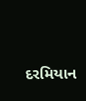દરમિયાન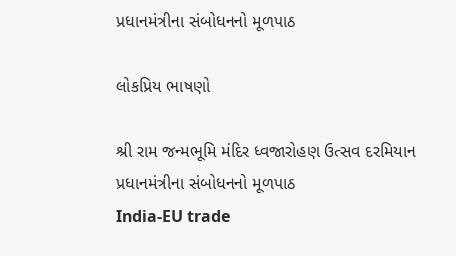પ્રધાનમંત્રીના સંબોધનનો મૂળપાઠ

લોકપ્રિય ભાષણો

શ્રી રામ જન્મભૂમિ મંદિર ધ્વજારોહણ ઉત્સવ દરમિયાન પ્રધાનમંત્રીના સંબોધનનો મૂળપાઠ
India-EU trade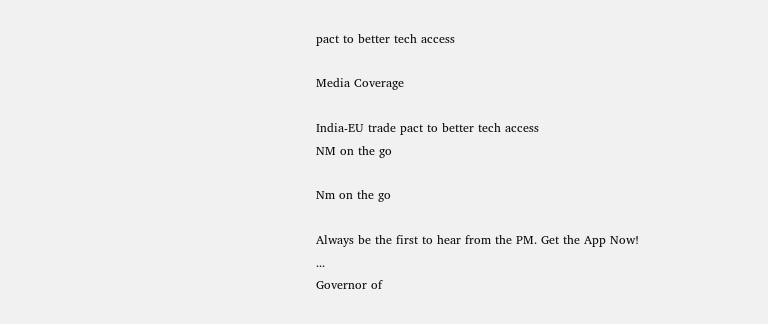pact to better tech access

Media Coverage

India-EU trade pact to better tech access
NM on the go

Nm on the go

Always be the first to hear from the PM. Get the App Now!
...
Governor of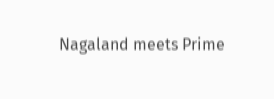Nagaland meets Prime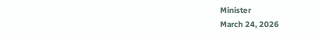Minister
March 24, 2026